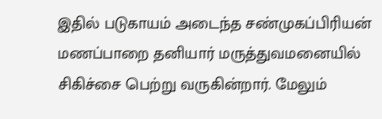இதில் படுகாயம் அடைந்த சண்முகப்பிரியன் மணப்பாறை தனியார் மருத்துவமனையில் சிகிச்சை பெற்று வருகின்றார். மேலும்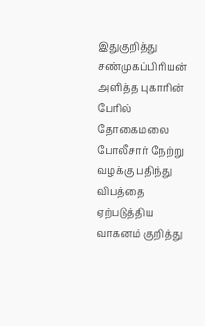இதுகுறித்து சண்முகப்பிரியன் அளித்த புகாரின் பேரில் தோகைமலை போலீசார் நேற்று வழக்கு பதிந்து விபத்தை ஏற்படுத்திய வாகனம் குறித்து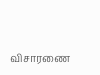விசாரணை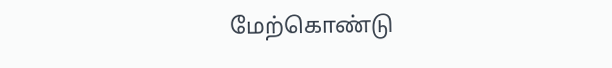மேற்கொண்டு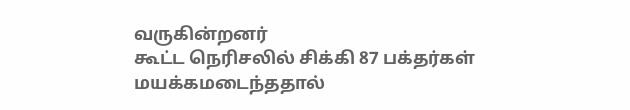வருகின்றனர்
கூட்ட நெரிசலில் சிக்கி 87 பக்தர்கள் மயக்கமடைந்ததால்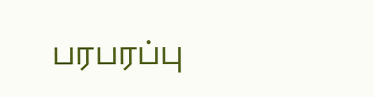பரபரப்பு